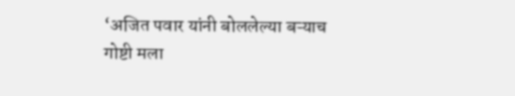‘अजित पवार यांनी बोललेल्या बऱ्याच गोष्टी मला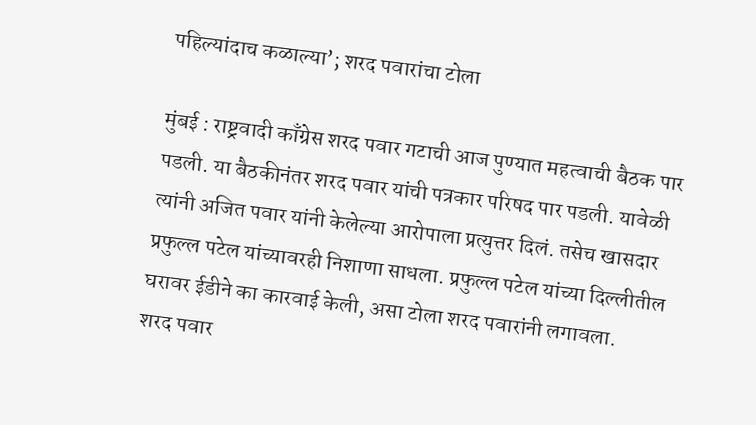पहिल्यांदाच कळाल्या’; शरद पवारांचा टोला

मुंबई : राष्ट्रवादी काँग्रेस शरद पवार गटाची आज पुण्यात महत्वाची बैठक पार पडली. या बैठकीनंतर शरद पवार यांची पत्रकार परिषद पार पडली. यावेळी त्यांनी अजित पवार यांनी केलेल्या आरोपाला प्रत्युत्तर दिलं. तसेच खासदार प्रफुल्ल पटेल यांच्यावरही निशाणा साधला. प्रफुल्ल पटेल यांच्या दिल्लीतील घरावर ईडीने का कारवाई केली, असा टोला शरद पवारांनी लगावला.
शरद पवार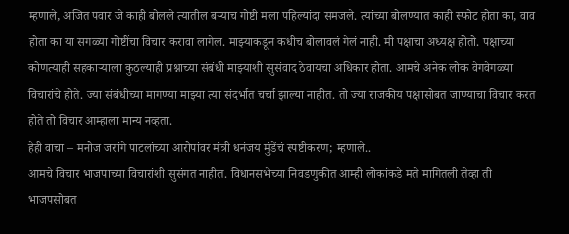म्हणाले, अजित पवार जे काही बोलले त्यातील बऱ्याच गोष्टी मला पहिल्यांदा समजले. त्यांच्या बोलण्यात काही स्फोट होता का, वाव होता का या सगळ्या गोष्टींचा विचार करावा लागेल. माझ्याकडून कधीच बोलावलं गेलं नाही. मी पक्षाचा अध्यक्ष होतो. पक्षाच्या कोणत्याही सहकाऱ्याला कुठल्याही प्रश्नाच्या संबंधी माझ्याशी सुसंवाद ठेवायचा अधिकार होता. आमचे अनेक लोक वेगवेगळ्या विचारांचे होते. ज्या संबंधीच्या मागण्या माझ्या त्या संदर्भात चर्चा झाल्या नाहीत. तो ज्या राजकीय पक्षासोबत जाण्याचा विचार करत होते तो विचार आम्हाला मान्य नव्हता.
हेही वाचा – मनोज जरांगे पाटलांच्या आरोपांवर मंत्री धनंजय मुंडेंचं स्पष्टीकरण; म्हणाले..
आमचे विचार भाजपाच्या विचारांशी सुसंगत नाहीत. विधानसभेच्या निवडणुकीत आम्ही लोकांकडे मते मागितली तेव्हा ती भाजपसोबत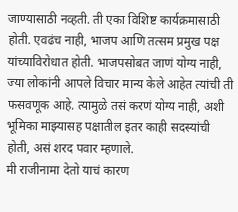जाण्यासाठी नव्हती. ती एका विशिष्ट कार्यक्रमासाठी होती. एवढंच नाही, भाजप आणि तत्सम प्रमुख पक्ष यांच्याविरोधात होती. भाजपसोबत जाणं योग्य नाही, ज्या लोकांनी आपले विचार मान्य केले आहेत त्यांची ती फसवणूक आहे. त्यामुळे तसं करणं योग्य नाही, अशी भूमिका माझ्यासह पक्षातील इतर काही सदस्यांची होती, असं शरद पवार म्हणाले.
मी राजीनामा देतो याचं कारण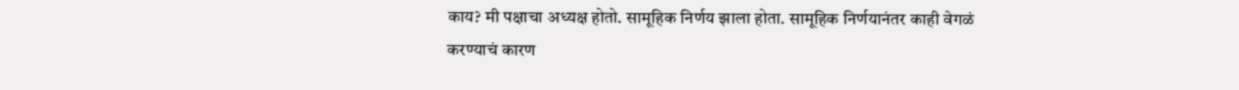काय? मी पक्षाचा अध्यक्ष होतो. सामूहिक निर्णय झाला होता. सामूहिक निर्णयानंतर काही वेगळं करण्याचं कारण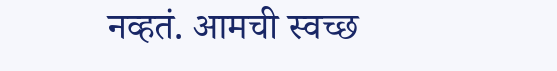नव्हतं. आमची स्वच्छ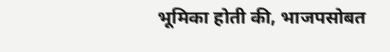भूमिका होती की, भाजपसोबत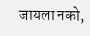जायला नको,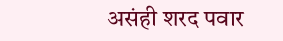असंही शरद पवार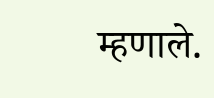म्हणाले.